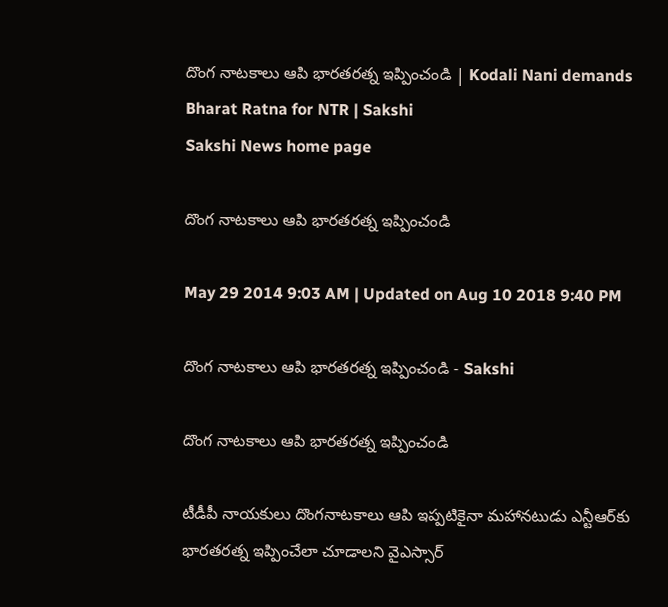దొంగ నాటకాలు ఆపి భారతరత్న ఇప్పించండి | Kodali Nani demands Bharat Ratna for NTR | Sakshi
Sakshi News home page

దొంగ నాటకాలు ఆపి భారతరత్న ఇప్పించండి

May 29 2014 9:03 AM | Updated on Aug 10 2018 9:40 PM

దొంగ నాటకాలు ఆపి భారతరత్న ఇప్పించండి - Sakshi

దొంగ నాటకాలు ఆపి భారతరత్న ఇప్పించండి

టీడీపీ నాయకులు దొంగనాటకాలు ఆపి ఇప్పటికైనా మహానటుడు ఎన్టీఆర్‌కు భారతరత్న ఇప్పించేలా చూడాలని వైఎస్సార్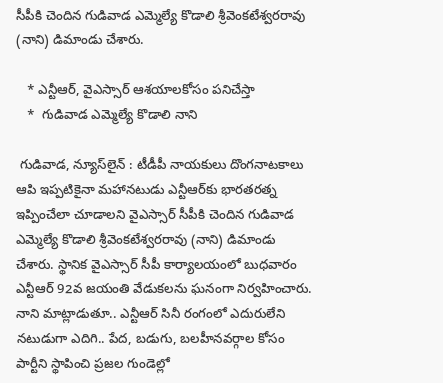సీపీకి చెందిన గుడివాడ ఎమ్మెల్యే కొడాలి శ్రీవెంకటేశ్వరరావు (నాని) డిమాండు చేశారు.

   * ఎన్టీఆర్, వైఎస్సార్ ఆశయాలకోసం పనిచేస్తా
   *  గుడివాడ ఎమ్మెల్యే కొడాలి నాని

 గుడివాడ, న్యూస్‌లైన్ : టీడీపీ నాయకులు దొంగనాటకాలు ఆపి ఇప్పటికైనా మహానటుడు ఎన్టీఆర్‌కు భారతరత్న ఇప్పించేలా చూడాలని వైఎస్సార్ సీపీకి చెందిన గుడివాడ ఎమ్మెల్యే కొడాలి శ్రీవెంకటేశ్వరరావు (నాని) డిమాండు చేశారు. స్థానిక వైఎస్సార్ సీపీ కార్యాలయంలో బుధవారం ఎన్టీఆర్ 92వ జయంతి వేడుకలను ఘనంగా నిర్వహించారు. నాని మాట్లాడుతూ.. ఎన్టీఆర్ సినీ రంగంలో ఎదురులేని నటుడుగా ఎదిగి.. పేద, బడుగు, బలహీనవర్గాల కోసం పార్టీని స్థాపించి ప్రజల గుండెల్లో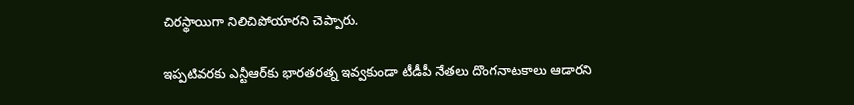చిరస్థాయిగా నిలిచిపోయారని చెప్పారు.

ఇప్పటివరకు ఎన్టీఆర్‌కు భారతరత్న ఇవ్వకుండా టీడీపీ నేతలు దొంగనాటకాలు ఆడారని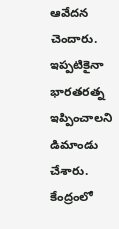ఆవేదన చెందారు. ఇప్పటికైనా భారతరత్న ఇప్పించాలని డిమాండు చేశారు. కేంద్రంలో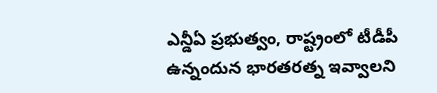ఎన్డీఏ ప్రభుత్వం, రాష్ట్రంలో టీడీపీ ఉన్నందున భారతరత్న ఇవ్వాలని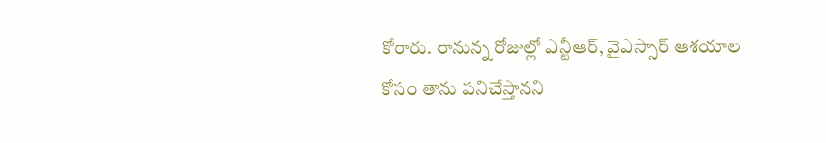కోరారు. రానున్న రోజుల్లో ఎన్టీఆర్, వైఎస్సార్ ఆశయాల కోసం తాను పనిచేస్తానని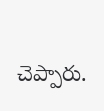చెప్పారు.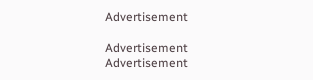Advertisement

Advertisement
Advertisement